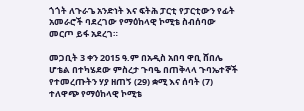ጎጎት ለጉራጌ አንድነት እና ፍትሕ ፓርቲ የፓርቲውን የፊት አመራሮች ባደረገው የማዕከላዊ ኮሚቴ ስብሰባው መርጦ ይፋ አደረገ።

መጋቢት 3 ቀን 2015 ዓ.ም በአዲስ አበባ ዋቢ ሸበሌ ሆቴል በተካሄደው ምስረታ ጉባዔ በጠቅላላ ጉባኤተኞች የተመረጡትን ሃያ ዘጠኝ (29) ቋሚ እና ሰባት (7) ተለዋጭ የማዕከላዊ ኮሚቴ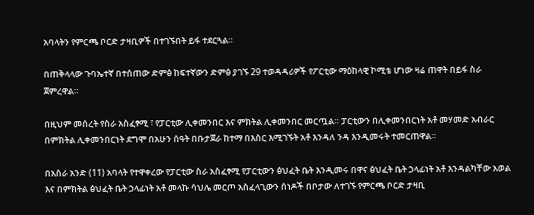አባላትን የምርጫ ቦርድ ታዛቢዎች በተገኙበት ይፋ ተደርጓል።

በጠቅላላው ጉባኤተኛ በተሰጠው ድምፅ ከፍተኛውን ድምፅ ያገኙ 29 ተወዳዳሪዎች የፖርቲው ማዕከላዊ ኮሚቴ ሆነው ዛሬ ጠዋት በይፋ ስራ ጀምረዋል።

በዚህም መሰረት የስራ አስፈፃሚ ፣ የፓርቲው ሊቀመንበር እና ምክትል ሊቀመንበር መርጧል። ፓርቲውን በሊቀመንበርነት አቶ መሃመድ አብራር በምክትል ሊቀመንበርነት ደግሞ በአሁን ሰዓት በቡታጀራ ከተማ በእስር እሚገኙት አቶ እንዳለ ንዳ እንዲመሩት ተመርጠዋል።

በአስራ አንድ (11) አባላት የተዋቀረው የፓርቲው ስራ አስፈፃሚ የፓርቲውን ፅህፈት ቤት እንዲመሩ በዋና ፅህፈት ቤት ኃላፊነት አቶ እንዳልካቸው አወል እና በምክትል ፅህፈት ቤት ኃላፊነት አቶ መላኩ ሳህሌ መርጦ አስፈላጊውን ሰነዶች በቦታው ለተገኙ የምርጫ ቦርድ ታዛቢ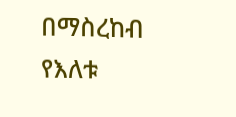በማስረከብ የእለቱ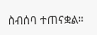ስብሰባ ተጠናቋል።